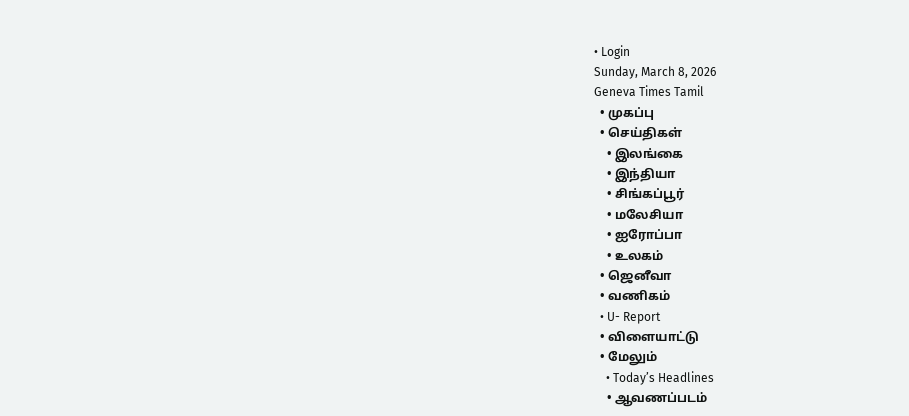• Login
Sunday, March 8, 2026
Geneva Times Tamil
  • முகப்பு
  • செய்திகள்
    • இலங்கை
    • இந்தியா
    • சிங்கப்பூர்
    • மலேசியா
    • ஐரோப்பா
    • உலகம்
  • ஜெனீவா
  • வணிகம்
  • U- Report
  • விளையாட்டு
  • மேலும்
    • Today’s Headlines
    • ஆவணப்படம்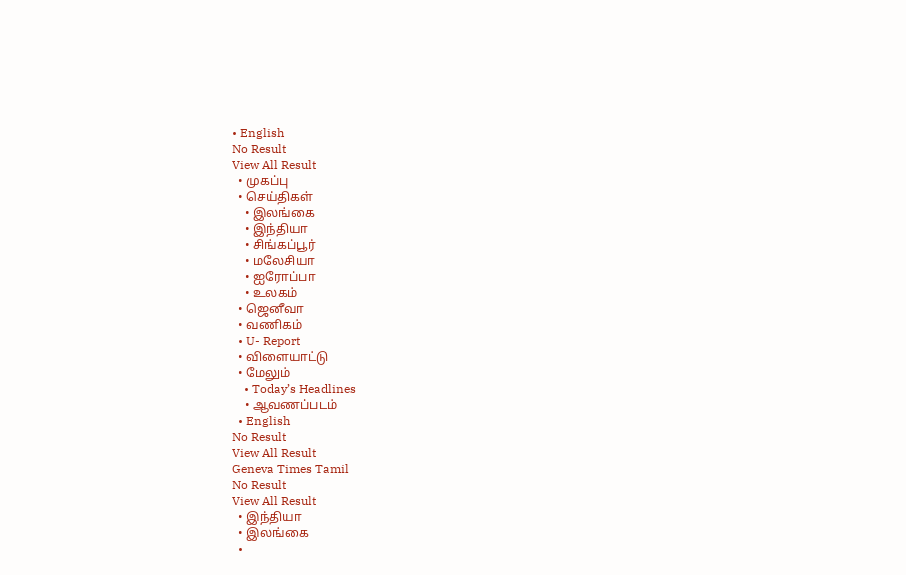• English
No Result
View All Result
  • முகப்பு
  • செய்திகள்
    • இலங்கை
    • இந்தியா
    • சிங்கப்பூர்
    • மலேசியா
    • ஐரோப்பா
    • உலகம்
  • ஜெனீவா
  • வணிகம்
  • U- Report
  • விளையாட்டு
  • மேலும்
    • Today’s Headlines
    • ஆவணப்படம்
  • English
No Result
View All Result
Geneva Times Tamil
No Result
View All Result
  • இந்தியா
  • இலங்கை
  •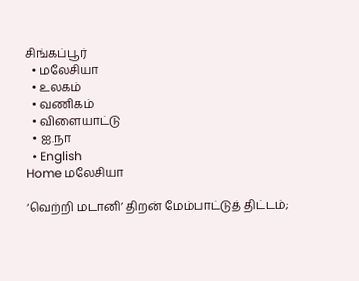சிங்கப்பூர்
  • மலேசியா
  • உலகம்
  • வணிகம்
  • விளையாட்டு
  • ஐ.நா
  • English
Home மலேசியா

‘வெற்றி மடானி’ திறன் மேம்பாட்டுத் திட்டம்;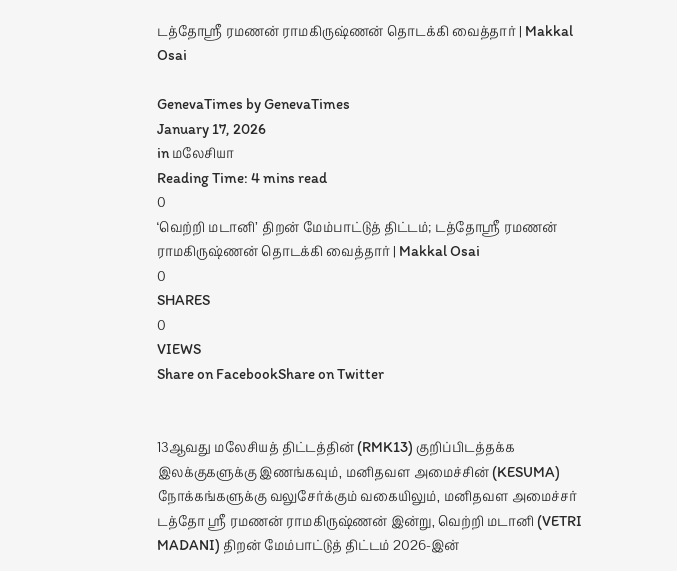டத்தோஸ்ரீ ரமணன் ராமகிருஷ்ணன் தொடக்கி வைத்தார் | Makkal Osai

GenevaTimes by GenevaTimes
January 17, 2026
in மலேசியா
Reading Time: 4 mins read
0
‘வெற்றி மடானி’ திறன் மேம்பாட்டுத் திட்டம்; டத்தோஸ்ரீ ரமணன் ராமகிருஷ்ணன் தொடக்கி வைத்தார் | Makkal Osai
0
SHARES
0
VIEWS
Share on FacebookShare on Twitter


13ஆவது மலேசியத் திட்டத்தின் (RMK13) குறிப்பிடத்தக்க இலக்குகளுக்கு இணங்கவும், மனிதவள அமைச்சின் (KESUMA) நோக்கங்களுக்கு வலுசேர்க்கும் வகையிலும், மனிதவள அமைச்சர்  டத்தோ ஸ்ரீ ரமணன் ராமகிருஷ்ணன் இன்று, வெற்றி மடானி (VETRI MADANI) திறன் மேம்பாட்டுத் திட்டம் 2026-இன்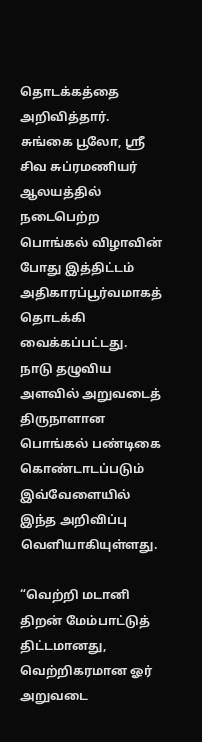தொடக்கத்தை அறிவித்தார். சுங்கை பூலோ, ஸ்ரீ சிவ சுப்ரமணியர் ஆலயத்தில் நடைபெற்ற பொங்கல் விழாவின் போது இத்திட்டம் அதிகாரப்பூர்வமாகத் தொடக்கி வைக்கப்பட்டது. நாடு தழுவிய அளவில் அறுவடைத் திருநாளான பொங்கல் பண்டிகை கொண்டாடப்படும் இவ்வேளையில் இந்த அறிவிப்பு வெளியாகியுள்ளது.

“வெற்றி மடானி திறன் மேம்பாட்டுத் திட்டமானது, வெற்றிகரமான ஓர் அறுவடை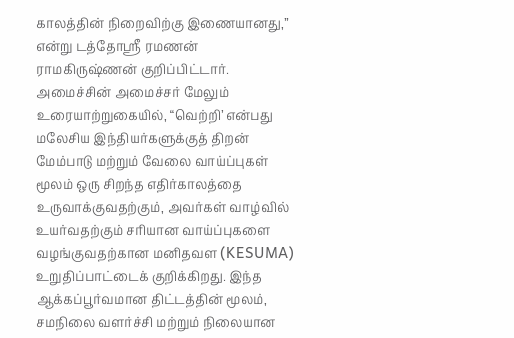காலத்தின் நிறைவிற்கு இணையானது,” என்று டத்தோஸ்ரீ ரமணன் ராமகிருஷ்ணன் குறிப்பிட்டார். அமைச்சின் அமைச்சர் மேலும் உரையாற்றுகையில், “வெற்றி’ என்பது மலேசிய இந்தியர்களுக்குத் திறன் மேம்பாடு மற்றும் வேலை வாய்ப்புகள் மூலம் ஒரு சிறந்த எதிர்காலத்தை உருவாக்குவதற்கும், அவர்கள் வாழ்வில் உயர்வதற்கும் சரியான வாய்ப்புகளை வழங்குவதற்கான மனிதவள (KESUMA) உறுதிப்பாட்டைக் குறிக்கிறது. இந்த ஆக்கப்பூர்வமான திட்டத்தின் மூலம், சமநிலை வளர்ச்சி மற்றும் நிலையான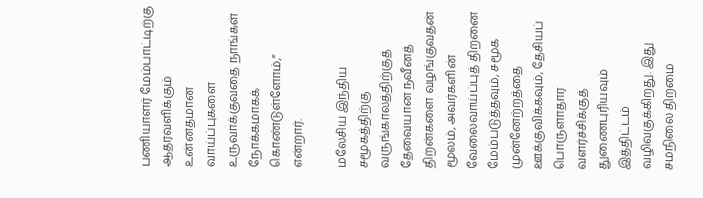பணியாளர் மேம்பாட்டிற்கு ஆதரவளிக்கும் உன்னதமான வாய்ப்புகளை உருவாக்குவதை நாங்கள் நோக்கமாகக் கொண்டுள்ளோம்,” என்றார்.

மலேசிய இந்திய சமூகத்திற்கு வருங்காலத்திற்குத் தேவையான நவீனத் திறன்களை வழங்குவதன் மூலம், அவர்களின் வேலைவாய்ப்புத் திறனை மேம்படுத்தவும், சமூக முன்னேற்றத்தை ஊக்குவிக்கவும், தேசியப் பொருளாதார வளர்ச்சிக்குத் துணைபுரியவும் இத்திட்டம் வழிவகுக்கிறது. இது சமநிலை திறமை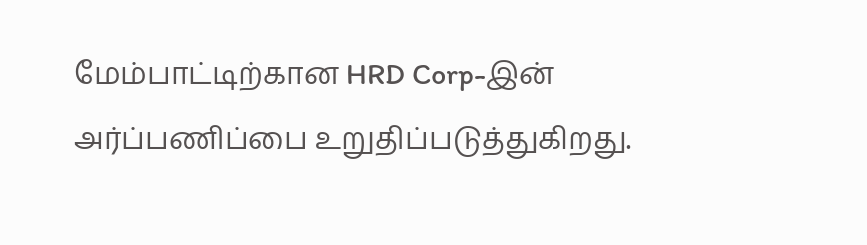மேம்பாட்டிற்கான HRD Corp-இன் அர்ப்பணிப்பை உறுதிப்படுத்துகிறது.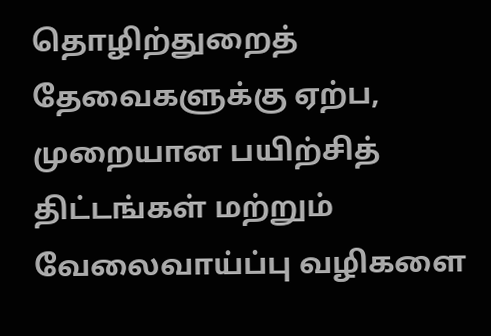தொழிற்துறைத் தேவைகளுக்கு ஏற்ப, முறையான பயிற்சித் திட்டங்கள் மற்றும் வேலைவாய்ப்பு வழிகளை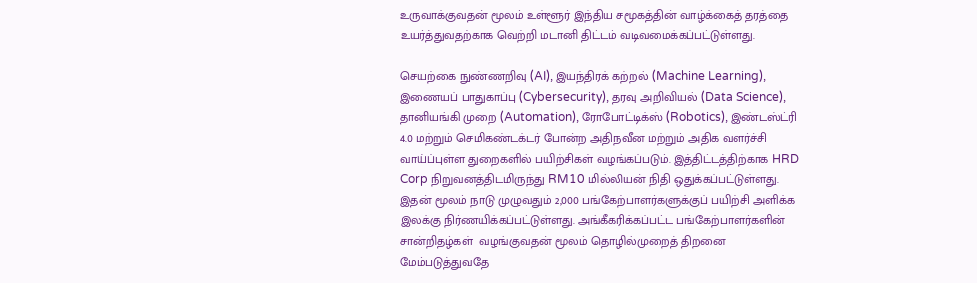உருவாக்குவதன் மூலம் உள்ளூர் இந்திய சமூகத்தின் வாழ்க்கைத் தரத்தை உயர்த்துவதற்காக வெற்றி மடானி திட்டம் வடிவமைக்கப்பட்டுள்ளது.

செயற்கை நுண்ணறிவு (AI), இயந்திரக் கற்றல் (Machine Learning), இணையப் பாதுகாப்பு (Cybersecurity), தரவு அறிவியல் (Data Science), தானியங்கி முறை (Automation), ரோபோட்டிக்ஸ் (Robotics), இண்டஸ்ட்ரி 4.0 மற்றும் செமிகண்டக்டர் போன்ற அதிநவீன மற்றும் அதிக வளர்ச்சி வாய்ப்புள்ள துறைகளில் பயிற்சிகள் வழங்கப்படும். இத்திட்டத்திற்காக HRD Corp நிறுவனத்திடமிருந்து RM10 மில்லியன் நிதி ஒதுக்கப்பட்டுள்ளது. இதன் மூலம் நாடு முழுவதும் 2,000 பங்கேற்பாளர்களுக்குப் பயிற்சி அளிக்க இலக்கு நிர்ணயிக்கப்பட்டுள்ளது. அங்கீகரிக்கப்பட்ட பங்கேற்பாளர்களின் சான்றிதழ்கள்  வழங்குவதன் மூலம் தொழில்முறைத் திறனை மேம்படுத்துவதே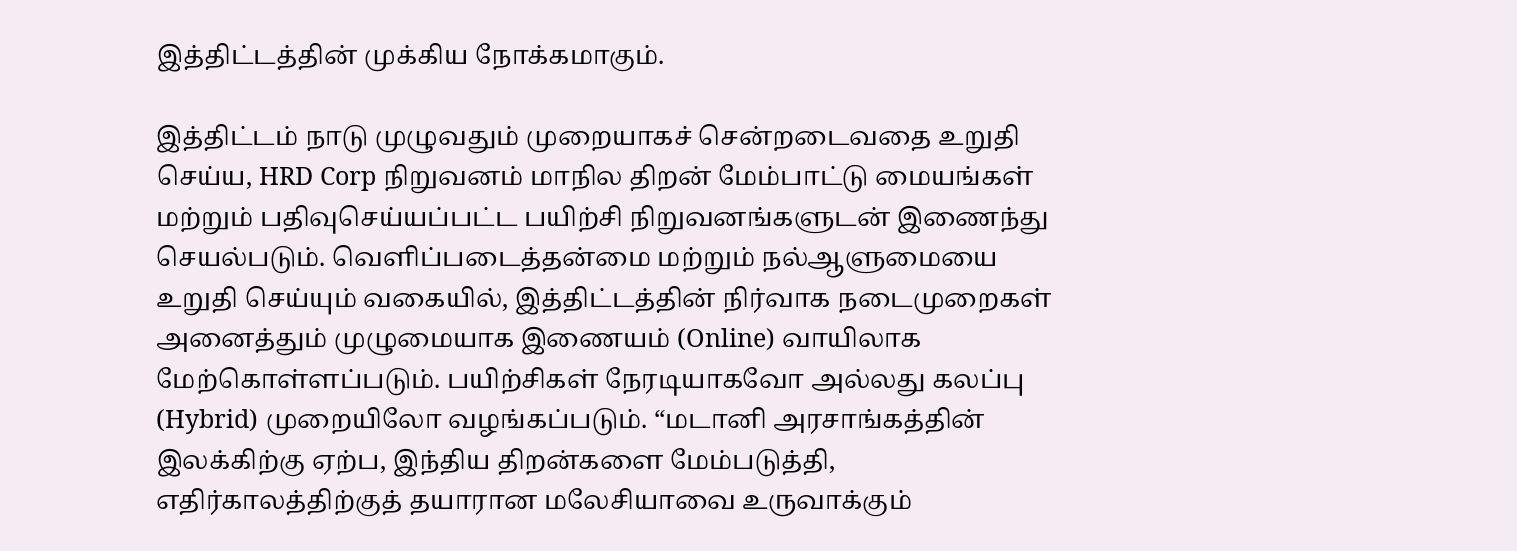இத்திட்டத்தின் முக்கிய நோக்கமாகும்.

இத்திட்டம் நாடு முழுவதும் முறையாகச் சென்றடைவதை உறுதி செய்ய, HRD Corp நிறுவனம் மாநில திறன் மேம்பாட்டு மையங்கள் மற்றும் பதிவுசெய்யப்பட்ட பயிற்சி நிறுவனங்களுடன் இணைந்து செயல்படும். வெளிப்படைத்தன்மை மற்றும் நல்ஆளுமையை உறுதி செய்யும் வகையில், இத்திட்டத்தின் நிர்வாக நடைமுறைகள் அனைத்தும் முழுமையாக இணையம் (Online) வாயிலாக மேற்கொள்ளப்படும். பயிற்சிகள் நேரடியாகவோ அல்லது கலப்பு (Hybrid) முறையிலோ வழங்கப்படும். “மடானி அரசாங்கத்தின் இலக்கிற்கு ஏற்ப, இந்திய திறன்களை மேம்படுத்தி, எதிர்காலத்திற்குத் தயாரான மலேசியாவை உருவாக்கும்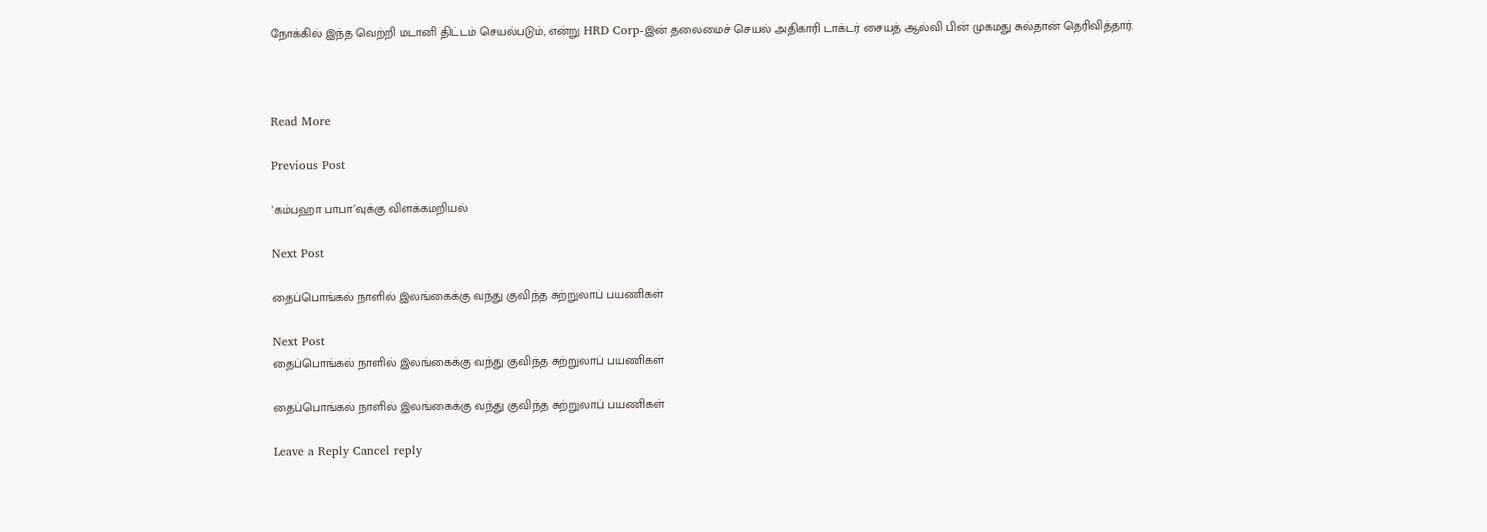நோக்கில் இந்த வெற்றி மடானி திட்டம் செயல்படும், என்று HRD Corp-இன் தலைமைச் செயல் அதிகாரி டாக்டர் சையத் ஆல்வி பின் முகமது சுல்தான் தெரிவித்தார்.



Read More

Previous Post

’கம்பஹா பாபா’வுக்கு விளக்கமறியல்

Next Post

தைப்பொங்கல் நாளில் இலங்கைக்கு வந்து குவிந்த சுற்றுலாப் பயணிகள்

Next Post
தைப்பொங்கல் நாளில் இலங்கைக்கு வந்து குவிந்த சுற்றுலாப் பயணிகள்

தைப்பொங்கல் நாளில் இலங்கைக்கு வந்து குவிந்த சுற்றுலாப் பயணிகள்

Leave a Reply Cancel reply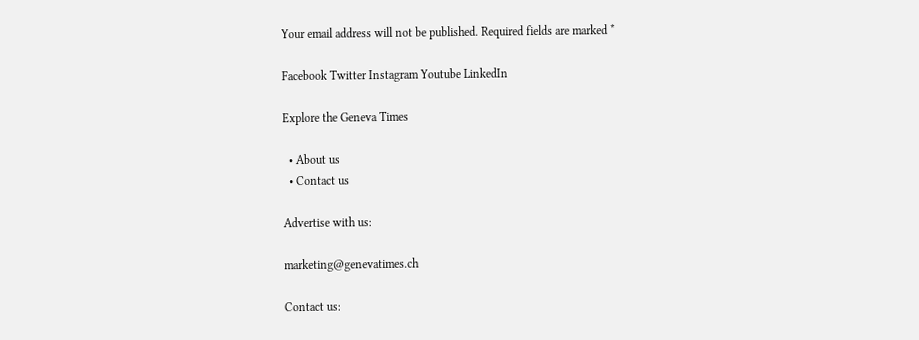Your email address will not be published. Required fields are marked *

Facebook Twitter Instagram Youtube LinkedIn

Explore the Geneva Times

  • About us
  • Contact us

Advertise with us:

marketing@genevatimes.ch

Contact us: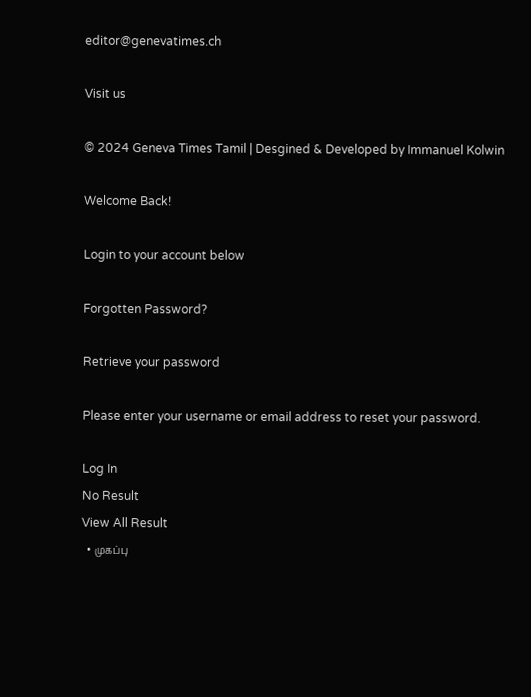editor@genevatimes.ch

Visit us

© 2024 Geneva Times Tamil | Desgined & Developed by Immanuel Kolwin

Welcome Back!

Login to your account below

Forgotten Password?

Retrieve your password

Please enter your username or email address to reset your password.

Log In
No Result
View All Result
  • முகப்பு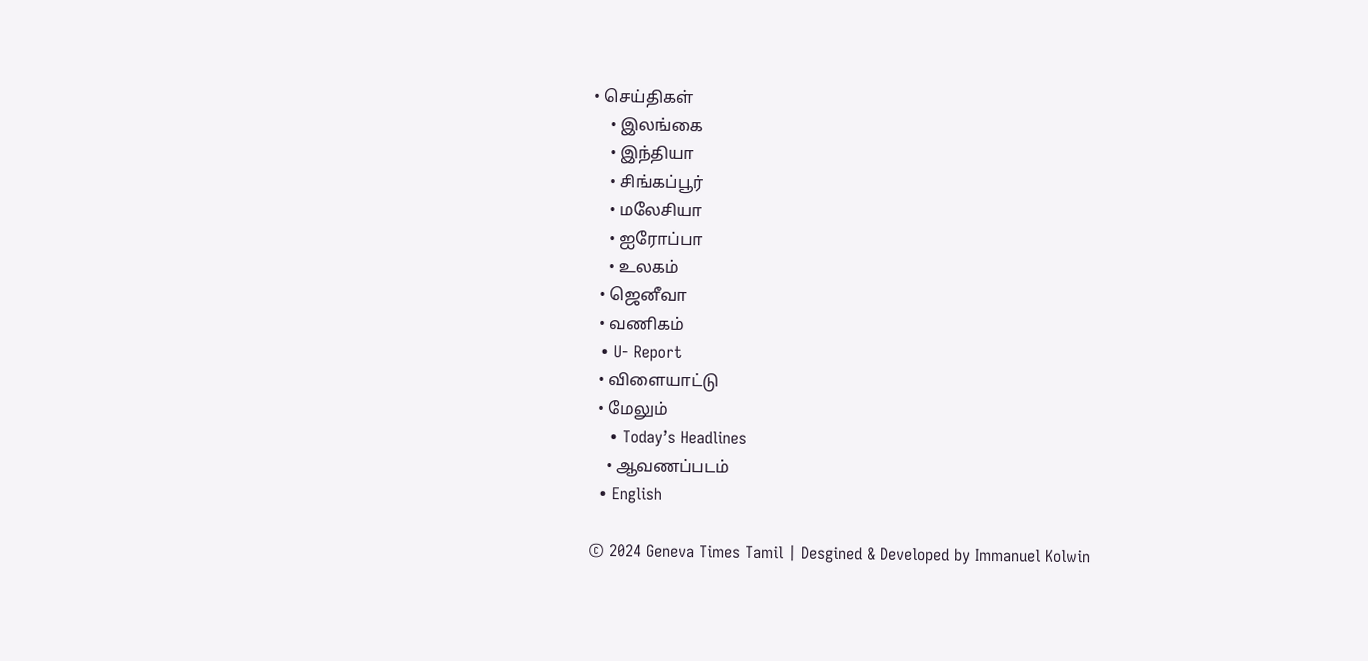• செய்திகள்
    • இலங்கை
    • இந்தியா
    • சிங்கப்பூர்
    • மலேசியா
    • ஐரோப்பா
    • உலகம்
  • ஜெனீவா
  • வணிகம்
  • U- Report
  • விளையாட்டு
  • மேலும்
    • Today’s Headlines
    • ஆவணப்படம்
  • English

© 2024 Geneva Times Tamil | Desgined & Developed by Immanuel Kolwin